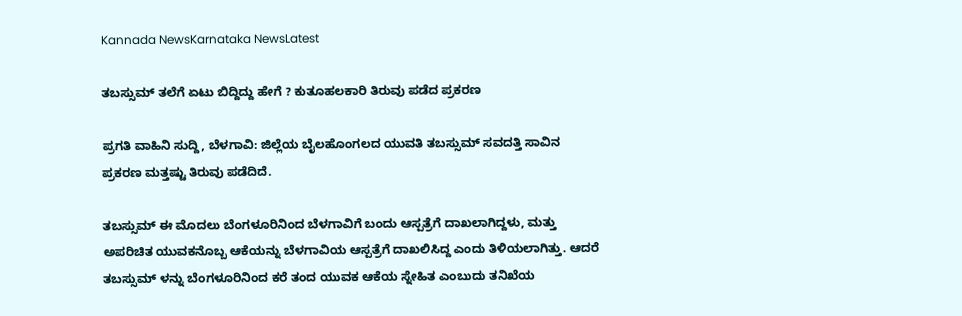Kannada NewsKarnataka NewsLatest

ತಬಸ್ಸುಮ್ ತಲೆಗೆ ಏಟು ಬಿದ್ದಿದ್ದು ಹೇಗೆ ? ಕುತೂಹಲಕಾರಿ ತಿರುವು ಪಡೆದ ಪ್ರಕರಣ

ಪ್ರಗತಿ ವಾಹಿನಿ ಸುದ್ದಿ, ಬೆಳಗಾವಿ: ಜಿಲ್ಲೆಯ ಬೈಲಹೊಂಗಲದ ಯುವತಿ ತಬಸ್ಸುಮ್ ಸವದತ್ತಿ ಸಾವಿನ ಪ್ರಕರಣ ಮತ್ತಷ್ಟು ತಿರುವು ಪಡೆದಿದೆ.

ತಬಸ್ಸುಮ್ ಈ ಮೊದಲು ಬೆಂಗಳೂರಿನಿಂದ ಬೆಳಗಾವಿಗೆ ಬಂದು ಆಸ್ಪತ್ರೆಗೆ ದಾಖಲಾಗಿದ್ದಳು, ಮತ್ತು ಅಪರಿಚಿತ ಯುವಕನೊಬ್ಬ ಆಕೆಯನ್ನು ಬೆಳಗಾವಿಯ ಆಸ್ಪತ್ರೆಗೆ ದಾಖಲಿಸಿದ್ದ ಎಂದು ತಿಳಿಯಲಾಗಿತ್ತು. ಆದರೆ ತಬಸ್ಸುಮ್ ಳನ್ನು ಬೆಂಗಳೂರಿನಿಂದ ಕರೆ ತಂದ ಯುವಕ ಆಕೆಯ ಸ್ನೇಹಿತ ಎಂಬುದು ತನಿಖೆಯ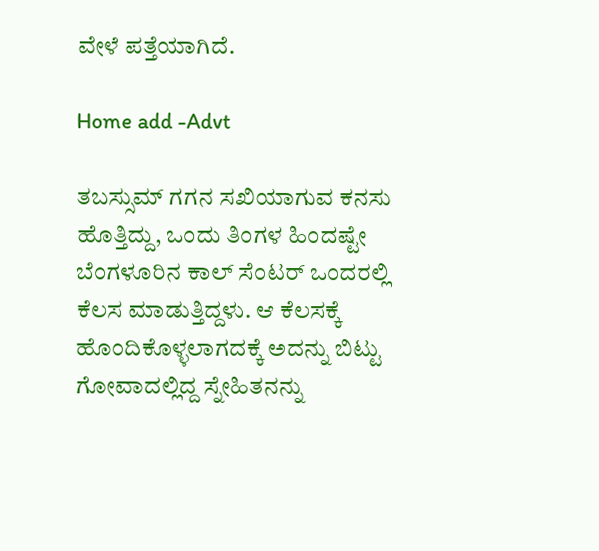ವೇಳೆ ಪತ್ತೆಯಾಗಿದೆ.

Home add -Advt

ತಬಸ್ಸುಮ್ ಗಗನ ಸಖಿಯಾಗುವ ಕನಸು ಹೊತ್ತಿದ್ದು, ಒಂದು ತಿಂಗಳ ಹಿಂದಷ್ಟೇ ಬೆಂಗಳೂರಿನ ಕಾಲ್ ಸೆಂಟರ್ ಒಂದರಲ್ಲಿ ಕೆಲಸ ಮಾಡುತ್ತಿದ್ದಳು. ಆ ಕೆಲಸಕ್ಕೆ ಹೊಂದಿಕೊಳ್ಳಲಾಗದಕ್ಕೆ ಅದನ್ನು ಬಿಟ್ಟು ಗೋವಾದಲ್ಲಿದ್ದ ಸ್ನೇಹಿತನನ್ನು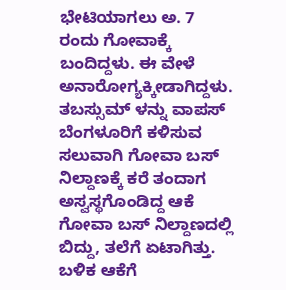ಭೇಟಿಯಾಗಲು ಅ. 7 ರಂದು ಗೋವಾಕ್ಕೆ ಬಂದಿದ್ದಳು. ಈ ವೇಳೆ ಅನಾರೋಗ್ಯಕ್ಕೀಡಾಗಿದ್ದಳು. ತಬಸ್ಸುಮ್ ಳನ್ನು ವಾಪಸ್ ಬೆಂಗಳೂರಿಗೆ ಕಳಿಸುವ ಸಲುವಾಗಿ ಗೋವಾ ಬಸ್ ನಿಲ್ದಾಣಕ್ಕೆ ಕರೆ ತಂದಾಗ ಅಸ್ವಸ್ಥಗೊಂಡಿದ್ದ ಆಕೆ ಗೋವಾ ಬಸ್ ನಿಲ್ದಾಣದಲ್ಲಿ ಬಿದ್ದು, ತಲೆಗೆ ಏಟಾಗಿತ್ತು. ಬಳಿಕ ಆಕೆಗೆ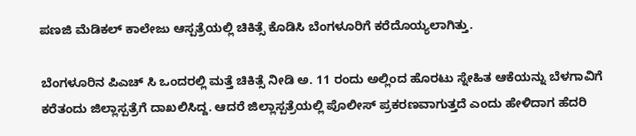ಪಣಜಿ ಮೆಡಿಕಲ್ ಕಾಲೇಜು ಆಸ್ಪತ್ರೆಯಲ್ಲಿ ಚಿಕಿತ್ಸೆ ಕೊಡಿಸಿ ಬೆಂಗಳೂರಿಗೆ ಕರೆದೊಯ್ಯಲಾಗಿತ್ತು.

ಬೆಂಗಳೂರಿನ ಪಿಎಚ್ ಸಿ ಒಂದರಲ್ಲಿ ಮತ್ತೆ ಚಿಕಿತ್ಸೆ ನೀಡಿ ಅ. 11 ರಂದು ಅಲ್ಲಿಂದ ಹೊರಟು ಸ್ನೇಹಿತ ಆಕೆಯನ್ನು ಬೆಳಗಾವಿಗೆ ಕರೆತಂದು ಜಿಲ್ಲಾಸ್ಪತ್ರೆಗೆ ದಾಖಲಿಸಿದ್ದ. ಆದರೆ ಜಿಲ್ಲಾಸ್ಪತ್ರೆಯಲ್ಲಿ ಪೊಲೀಸ್ ಪ್ರಕರಣವಾಗುತ್ತದೆ ಎಂದು ಹೇಳಿದಾಗ ಹೆದರಿ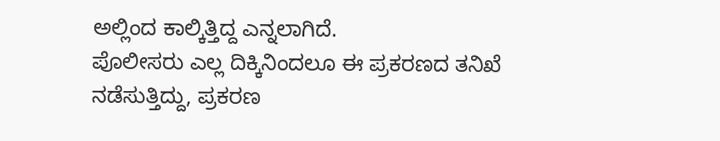ಅಲ್ಲಿಂದ ಕಾಲ್ಕಿತ್ತಿದ್ದ ಎನ್ನಲಾಗಿದೆ.
ಪೊಲೀಸರು ಎಲ್ಲ ದಿಕ್ಕಿನಿಂದಲೂ ಈ ಪ್ರಕರಣದ ತನಿಖೆ ನಡೆಸುತ್ತಿದ್ದು, ಪ್ರಕರಣ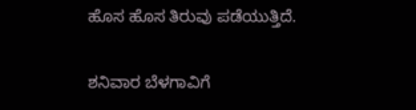ಹೊಸ ಹೊಸ ತಿರುವು ಪಡೆಯುತ್ತಿದೆ.

ಶನಿವಾರ ಬೆಳಗಾವಿಗೆ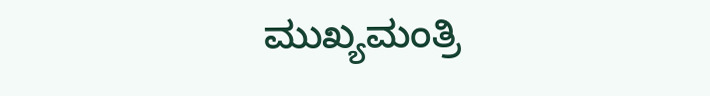ಮುಖ್ಯಮಂತ್ರಿ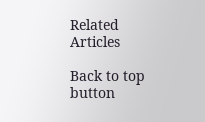Related Articles

Back to top button